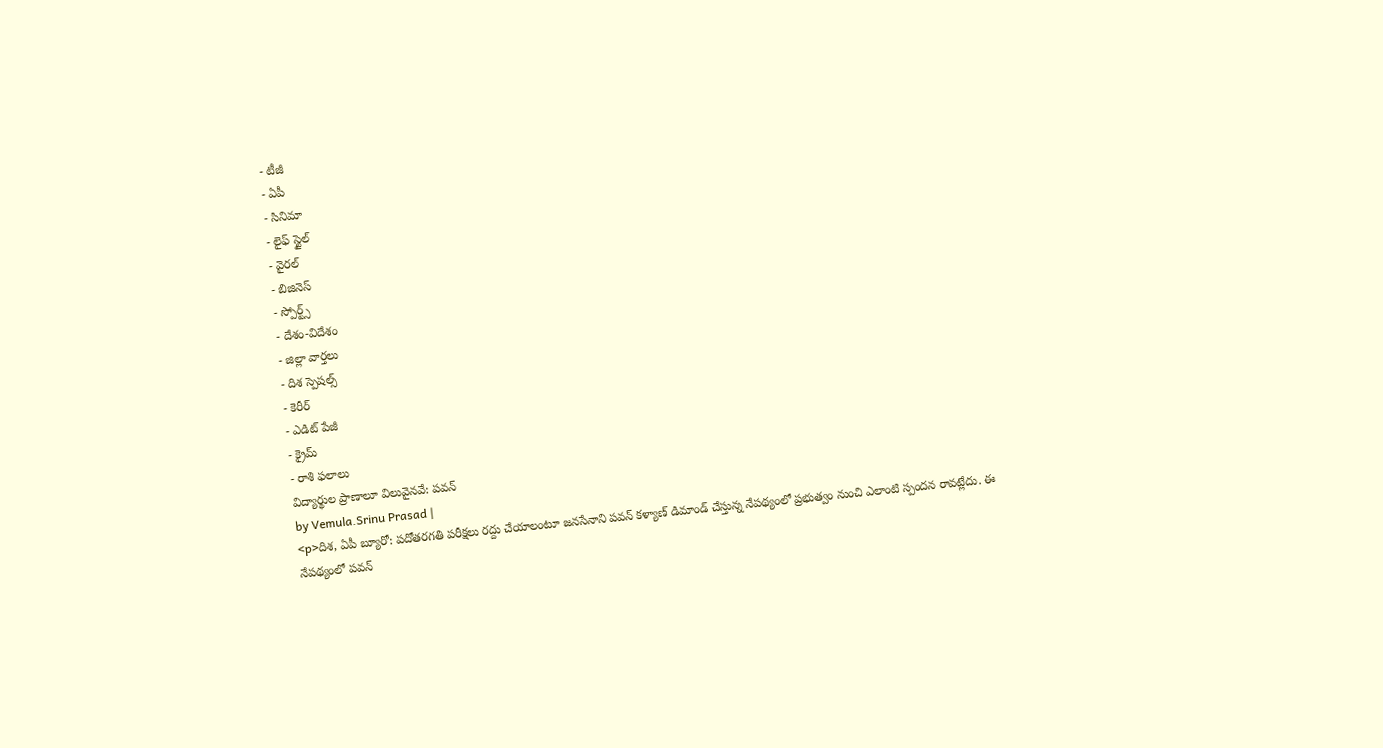- టీజీ
- ఏపీ
- సినిమా
- లైఫ్ స్టైల్
- వైరల్
- బిజినెస్
- స్పోర్ట్స్
- దేశం-విదేశం
- జిల్లా వార్తలు
- దిశ స్పెషల్స్
- కెరీర్
- ఎడిట్ పేజీ
- క్రైమ్
- రాశి ఫలాలు
విద్యార్థుల ప్రాణాలూ విలువైనవే: పవన్
by Vemula.Srinu Prasad |
<p>దిశ, ఏపీ బ్యూరో: పదోతరగతి పరీక్షలు రద్దు చేయాలంటూ జనసేనాని పవన్ కళ్యాణ్ డిమాండ్ చేస్తున్న నేపథ్యంలో ప్రభుత్వం నుంచి ఎలాంటి స్పందన రావట్లేదు. ఈ నేపథ్యంలో పవన్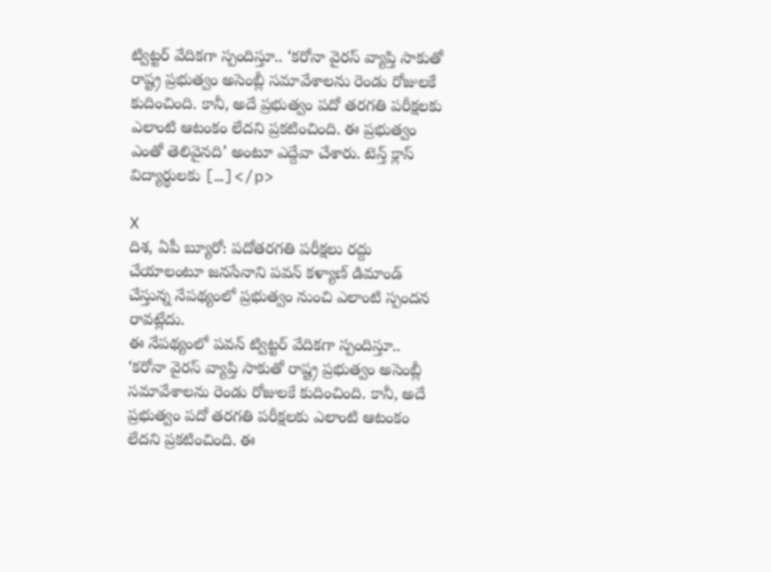ట్విట్టర్ వేదికగా స్పందిస్తూ.. ‘కరోనా వైరస్ వ్యాప్తి సాకుతో రాష్ట్ర ప్రభుత్వం అసెంబ్లీ సమావేశాలను రెండు రోజులకే కుదించింది. కానీ, అదే ప్రభుత్వం పదో తరగతి పరీక్షలకు ఎలాంటి ఆటంకం లేదని ప్రకటించింది. ఈ ప్రభుత్వం ఎంతో తెలివైనది’ అంటూ ఎద్దేవా చేశారు. టెన్త్ క్లాస్ విద్యార్థులకు […]</p>

X
దిశ, ఏపీ బ్యూరో: పదోతరగతి పరీక్షలు రద్దు చేయాలంటూ జనసేనాని పవన్ కళ్యాణ్ డిమాండ్ చేస్తున్న నేపథ్యంలో ప్రభుత్వం నుంచి ఎలాంటి స్పందన రావట్లేదు.
ఈ నేపథ్యంలో పవన్ ట్విట్టర్ వేదికగా స్పందిస్తూ.. ‘కరోనా వైరస్ వ్యాప్తి సాకుతో రాష్ట్ర ప్రభుత్వం అసెంబ్లీ సమావేశాలను రెండు రోజులకే కుదించింది. కానీ, అదే ప్రభుత్వం పదో తరగతి పరీక్షలకు ఎలాంటి ఆటంకం లేదని ప్రకటించింది. ఈ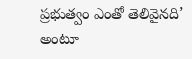ప్రభుత్వం ఎంతో తెలివైనది’ అంటూ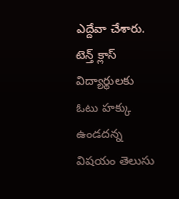ఎద్దేవా చేశారు.
టెన్త్ క్లాస్ విద్యార్థులకు ఓటు హక్కు ఉండదన్న విషయం తెలుసు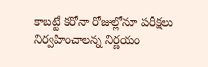కాబట్టే కరోనా రోజుల్లోనూ పరీక్షలు నిర్వహించాలన్న నిర్ణయం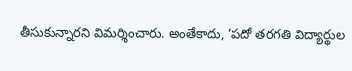తీసుకున్నారని విమర్శించారు. అంతేకాదు, ‘పదో తరగతి విద్యార్థుల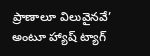ప్రాణాలూ విలువైనవే’ అంటూ హ్యాష్ ట్యాగ్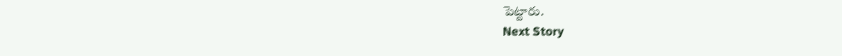పెట్టారు.
Next Story